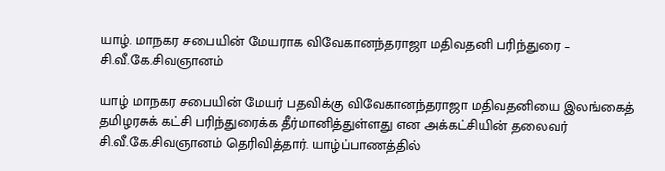யாழ். மாநகர சபையின் மேயராக விவேகானந்தராஜா மதிவதனி பரிந்துரை – சி.வீ.கே.சிவஞானம்

யாழ் மாநகர சபையின் மேயர் பதவிக்கு விவேகானந்தராஜா மதிவதனியை இலங்கைத் தமிழரசுக் கட்சி பரிந்துரைக்க தீர்மானித்துள்ளது என அக்கட்சியின் தலைவர் சி.வீ.கே.சிவஞானம் தெரிவித்தார். யாழ்ப்பாணத்தில்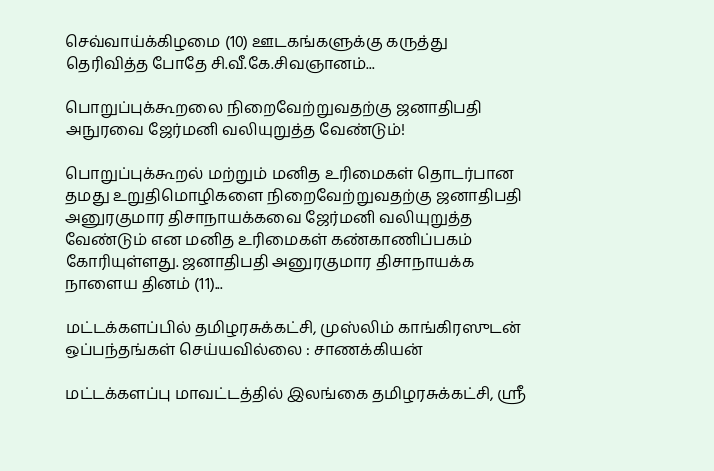செவ்வாய்க்கிழமை (10) ஊடகங்களுக்கு கருத்து தெரிவித்த போதே சி.வீ.கே.சிவஞானம்...

பொறுப்புக்கூறலை நிறைவேற்றுவதற்கு ஜனாதிபதி அநுரவை ஜேர்மனி வலியுறுத்த வேண்டும்!

பொறுப்புக்கூறல் மற்றும் மனித உரிமைகள் தொடர்பான தமது உறுதிமொழிகளை நிறைவேற்றுவதற்கு ஜனாதிபதி அனுரகுமார திசாநாயக்கவை ஜேர்மனி வலியுறுத்த வேண்டும் என மனித உரிமைகள் கண்காணிப்பகம் கோரியுள்ளது. ஜனாதிபதி அனுரகுமார திசாநாயக்க நாளைய தினம் (11)...

மட்டக்களப்பில் தமிழரசுக்கட்சி, முஸ்லிம் காங்கிரஸுடன் ஒப்பந்தங்கள் செய்யவில்லை : சாணக்கியன்

மட்டக்களப்பு மாவட்டத்தில் இலங்கை தமிழரசுக்கட்சி, ஸ்ரீ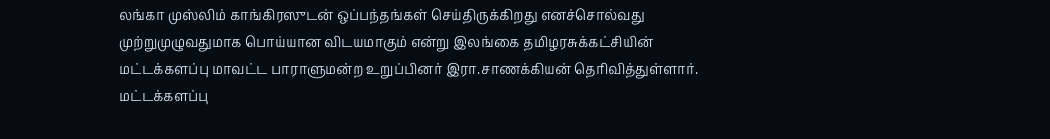லங்கா முஸ்லிம் காங்கிரஸுடன் ஒப்பந்தங்கள் செய்திருக்கிறது எனச்சொல்வது முற்றுமுழுவதுமாக பொய்யான விடயமாகும் என்று இலங்கை தமிழரசுக்கட்சியின் மட்டக்களப்பு மாவட்ட பாராளுமன்ற உறுப்பினர் இரா.சாணக்கியன் தெரிவித்துள்ளார். மட்டக்களப்பு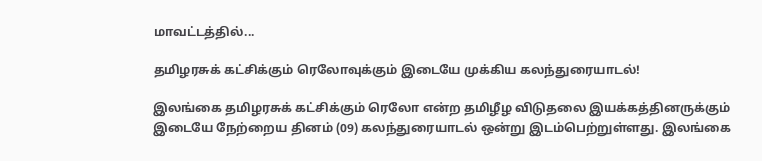மாவட்டத்தில்...

தமிழரசுக் கட்சிக்கும் ரெலோவுக்கும் இடையே முக்கிய கலந்துரையாடல்!

இலங்கை தமிழரசுக் கட்சிக்கும் ரெலோ என்ற தமிழீழ விடுதலை இயக்கத்தினருக்கும் இடையே நேற்றைய தினம் (09) கலந்துரையாடல் ஒன்று இடம்பெற்றுள்ளது. இலங்கை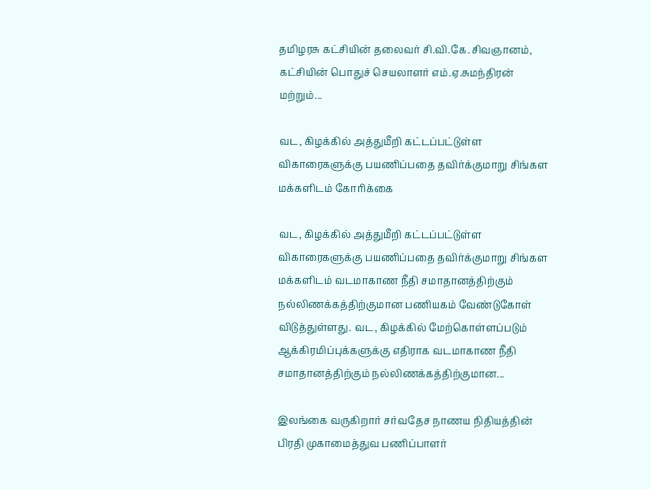தமிழரசு கட்சியின் தலைவர் சி.வி.கே.சிவஞானம், கட்சியின் பொதுச் செயலாளர் எம்.ஏ.சுமந்திரன் மற்றும்...

வட, கிழக்கில் அத்துமீறி கட்டப்பட்டுள்ள விகாரைகளுக்கு பயணிப்பதை தவிர்க்குமாறு சிங்கள மக்களிடம் கோரிக்கை

வட, கிழக்கில் அத்துமீறி கட்டப்பட்டுள்ள விகாரைகளுக்கு பயணிப்பதை தவிர்க்குமாறு சிங்கள மக்களிடம் வடமாகாண நீதி சமாதானத்திற்கும் நல்லிணக்கத்திற்குமான பணியகம் வேண்டுகோள் விடுத்துள்ளது. வட, கிழக்கில் மேற்கொள்ளப்படும் ஆக்கிரமிப்புக்களுக்கு எதிராக வடமாகாண நீதி சமாதானத்திற்கும் நல்லிணக்கத்திற்குமான...

இலங்கை வருகிறார் சர்வதேச நாணய நிதியத்தின் பிரதி முகாமைத்துவ பணிப்பாளர்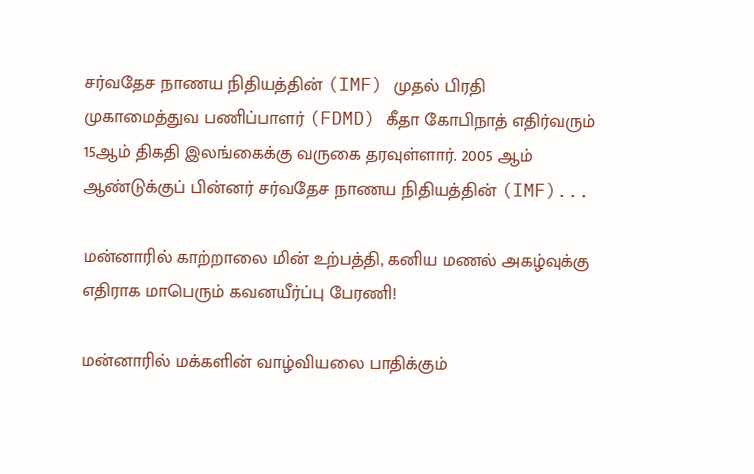சர்வதேச நாணய நிதியத்தின் (IMF) முதல் பிரதி முகாமைத்துவ பணிப்பாளர் (FDMD) கீதா கோபிநாத் எதிர்வரும் 15ஆம் திகதி இலங்கைக்கு வருகை தரவுள்ளார். 2005 ஆம் ஆண்டுக்குப் பின்னர் சர்வதேச நாணய நிதியத்தின் (IMF)...

மன்னாரில் காற்றாலை மின் உற்பத்தி, கனிய மணல் அகழ்வுக்கு எதிராக மாபெரும் கவனயீர்ப்பு பேரணி!

மன்னாரில் மக்களின் வாழ்வியலை பாதிக்கும்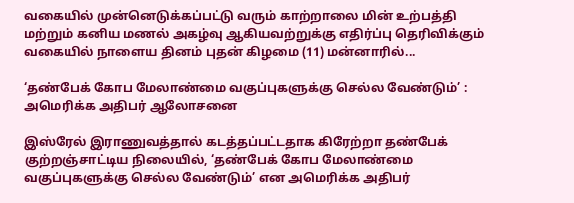வகையில் முன்னெடுக்கப்பட்டு வரும் காற்றாலை மின் உற்பத்தி மற்றும் கனிய மணல் அகழ்வு ஆகியவற்றுக்கு எதிர்ப்பு தெரிவிக்கும் வகையில் நாளைய தினம் புதன் கிழமை (11) மன்னாரில்...

‘தண்பேக் கோப மேலாண்மை வகுப்புகளுக்கு செல்ல வேண்டும்’ : அமெரிக்க அதிபர் ஆலோசனை

இஸ்ரேல் இராணுவத்தால் கடத்தப்பட்டதாக கிரேற்றா தண்பேக் குற்றஞ்சாட்டிய நிலையில், ‘தண்பேக் கோப மேலாண்மை வகுப்புகளுக்கு செல்ல வேண்டும்’ என அமெரிக்க அதிபர்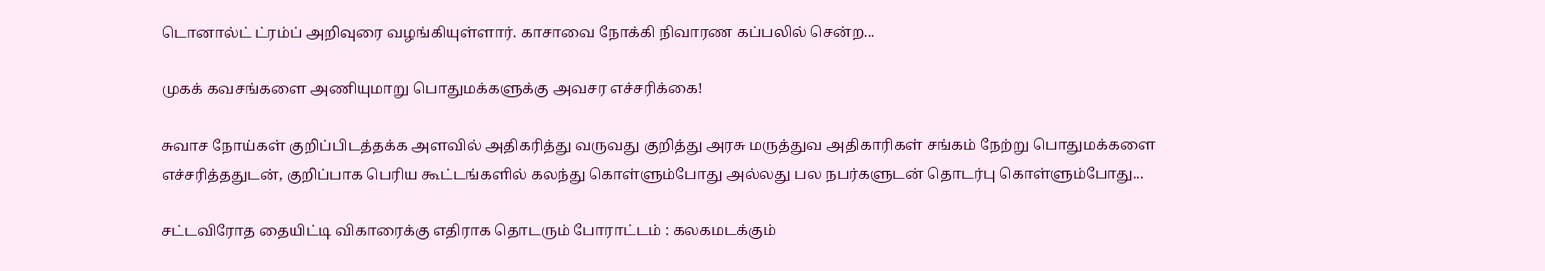டொனால்ட் ட்ரம்ப் அறிவுரை வழங்கியுள்ளார். காசாவை நோக்கி நிவாரண கப்பலில் சென்ற...

முகக் கவசங்களை அணியுமாறு பொதுமக்களுக்கு அவசர எச்சரிக்கை!

சுவாச நோய்கள் குறிப்பிடத்தக்க அளவில் அதிகரித்து வருவது குறித்து அரசு மருத்துவ அதிகாரிகள் சங்கம் நேற்று பொதுமக்களை எச்சரித்ததுடன், குறிப்பாக பெரிய கூட்டங்களில் கலந்து கொள்ளும்போது அல்லது பல நபர்களுடன் தொடர்பு கொள்ளும்போது...

சட்டவிரோத தையிட்டி விகாரைக்கு எதிராக தொடரும் போராட்டம் : கலகமடக்கும்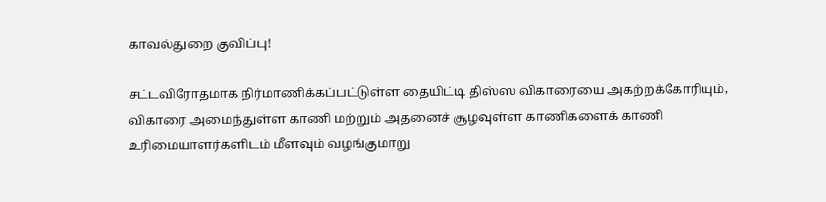காவல்துறை குவிப்பு!

சட்டவிரோதமாக நிர்மாணிக்கப்பட்டுள்ள தையிட்டி திஸ்ஸ விகாரையை அகற்றக்கோரியும், விகாரை அமைந்துள்ள காணி மற்றும் அதனைச் சூழவுள்ள காணிகளைக் காணி உரிமையாளர்களிடம் மீளவும் வழங்குமாறு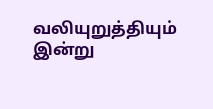வலியுறுத்தியும் இன்று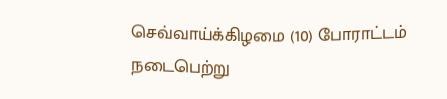செவ்வாய்க்கிழமை (10) போராட்டம் நடைபெற்று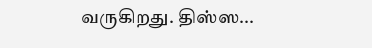வருகிறது. திஸ்ஸ...